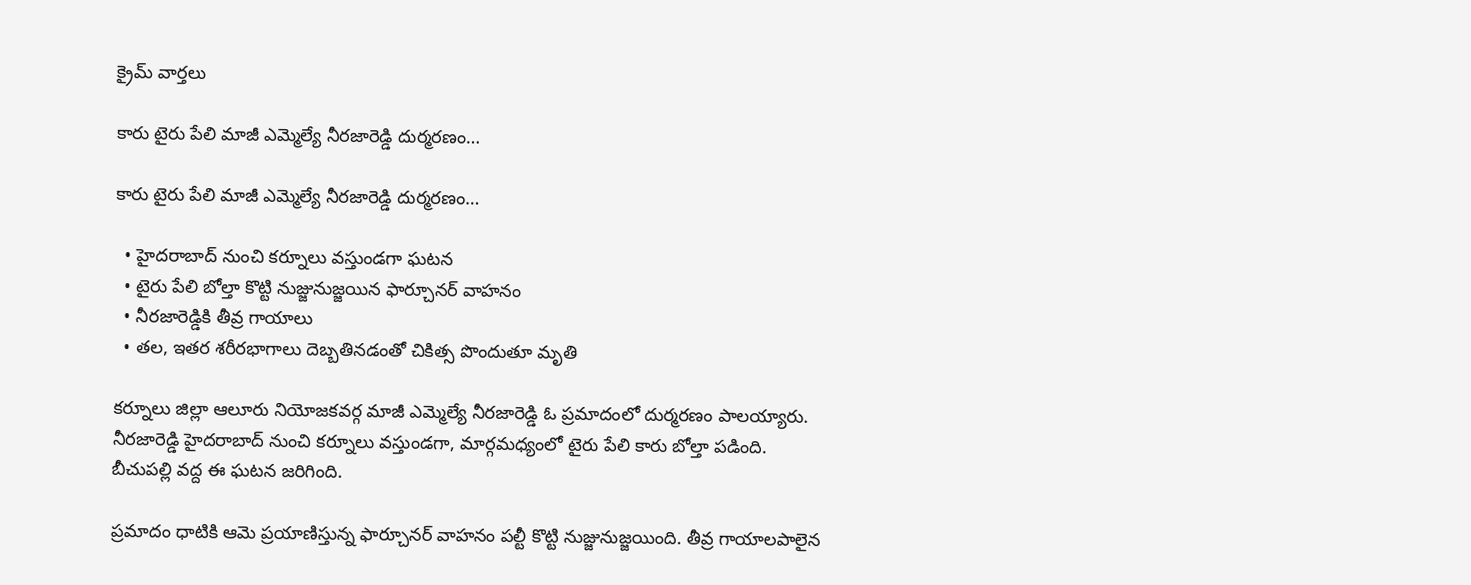క్రైమ్ వార్తలు

కారు టైరు పేలి మాజీ ఎమ్మెల్యే నీరజారెడ్డి దుర్మరణం…

కారు టైరు పేలి మాజీ ఎమ్మెల్యే నీరజారెడ్డి దుర్మరణం…

  • హైదరాబాద్ నుంచి కర్నూలు వస్తుండగా ఘటన
  • టైరు పేలి బోల్తా కొట్టి నుజ్జునుజ్జయిన ఫార్చూనర్ వాహనం
  • నీరజారెడ్డికి తీవ్ర గాయాలు
  • తల, ఇతర శరీరభాగాలు దెబ్బతినడంతో చికిత్స పొందుతూ మృతి

కర్నూలు జిల్లా ఆలూరు నియోజకవర్గ మాజీ ఎమ్మెల్యే నీరజారెడ్డి ఓ ప్రమాదంలో దుర్మరణం పాలయ్యారు. నీరజారెడ్డి హైదరాబాద్ నుంచి కర్నూలు వస్తుండగా, మార్గమధ్యంలో టైరు పేలి కారు బోల్తా పడింది. బీచుపల్లి వద్ద ఈ ఘటన జరిగింది.

ప్రమాదం ధాటికి ఆమె ప్రయాణిస్తున్న ఫార్చూనర్ వాహనం పల్టీ కొట్టి నుజ్జునుజ్జయింది. తీవ్ర గాయాలపాలైన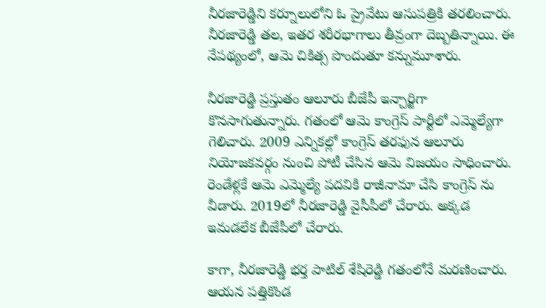నీరజారెడ్డిని కర్నూలులోని ఓ ప్రైవేటు ఆసుపత్రికి తరలించారు. నీరజారెడ్డి తల, ఇతర శరీరభాగాలు తీవ్రంగా దెబ్బతిన్నాయి. ఈ నేపథ్యంలో, ఆమె చికిత్స పొందుతూ కన్నుమూశారు.

నీరజారెడ్డి ప్రస్తుతం ఆలూరు బీజేపీ ఇన్చార్జిగా కొనసాగుతున్నారు. గతంలో ఆమె కాంగ్రెస్ పార్టీలో ఎమ్మెల్యేగా గెలిచారు. 2009 ఎన్నికల్లో కాంగ్రెస్ తరఫున ఆలూరు నియోజకవర్గం నుంచి పోటీ చేసిన ఆమె విజయం సాధించారు. రెండేళ్లకే ఆమె ఎమ్మెల్యే పదవికి రాజీనామా చేసి కాంగ్రెస్ ను వీడారు. 2019లో నీరజారెడ్డి వైసీపీలో చేరారు. అక్కడ ఇమడలేక బీజేపీలో చేరారు.

కాగా, నీరజారెడ్డి భర్త పాటిల్ శేషిరెడ్డి గతంలోనే మరణించారు. ఆయన పత్తికొండ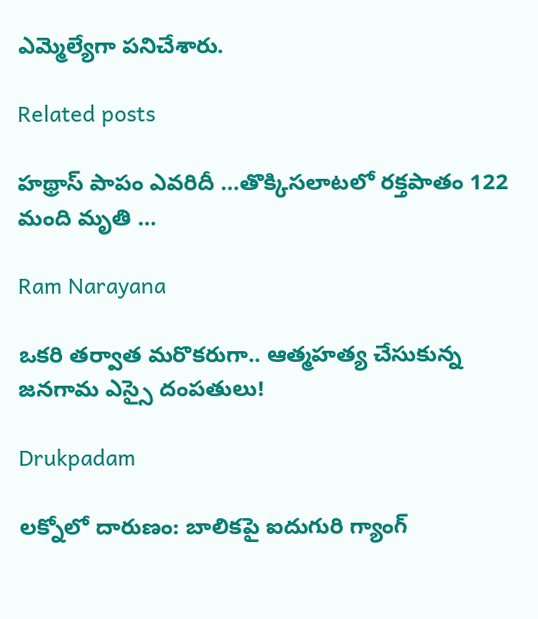ఎమ్మెల్యేగా పనిచేశారు.

Related posts

హథ్రాస్ పాపం ఎవరిదీ …తొక్కిసలాటలో రక్తపాతం 122 మంది మృతి …

Ram Narayana

ఒకరి తర్వాత మరొకరుగా.. ఆత్మహత్య చేసుకున్న జనగామ ఎస్సై దంపతులు!

Drukpadam

లక్నోలో దారుణం: బాలికపై ఐదుగురి గ్యాంగ్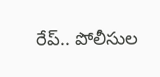రేప్.. పోలీసుల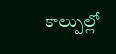కాల్పుల్లో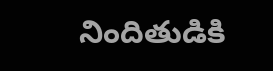నిందితుడికి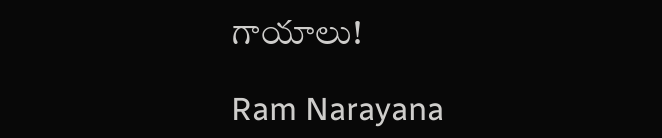గాయాలు!

Ram Narayana